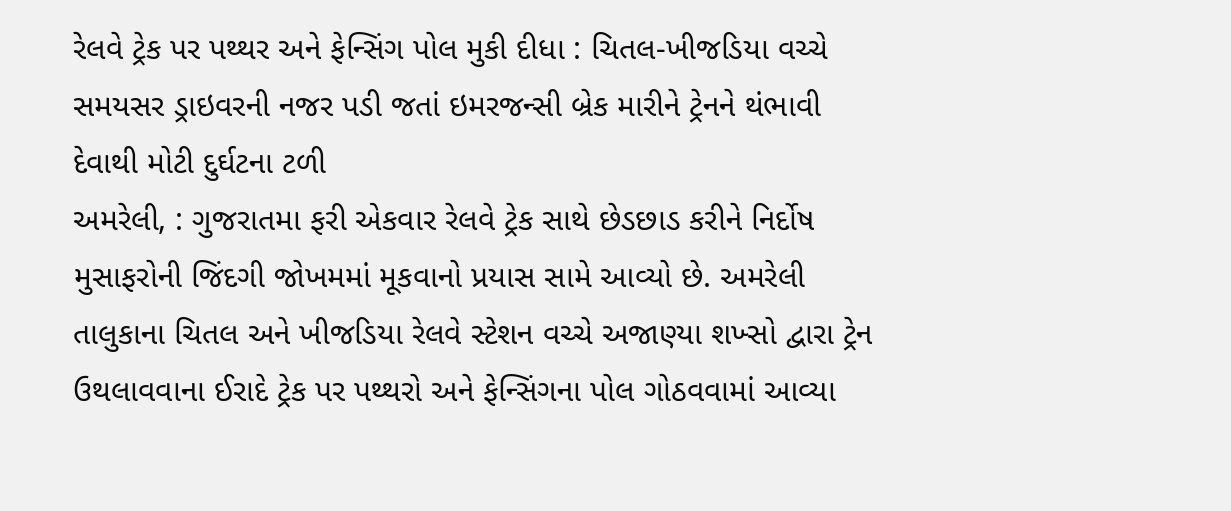રેલવે ટ્રેક પર પથ્થર અને ફેન્સિંગ પોલ મુકી દીધા : ચિતલ-ખીજડિયા વચ્ચે સમયસર ડ્રાઇવરની નજર પડી જતાં ઇમરજન્સી બ્રેક મારીને ટ્રેનને થંભાવી દેવાથી મોટી દુર્ઘટના ટળી
અમરેલી, : ગુજરાતમા ફરી એકવાર રેલવે ટ્રેક સાથે છેડછાડ કરીને નિર્દોષ મુસાફરોની જિંદગી જોખમમાં મૂકવાનો પ્રયાસ સામે આવ્યો છે. અમરેલી તાલુકાના ચિતલ અને ખીજડિયા રેલવે સ્ટેશન વચ્ચે અજાણ્યા શખ્સો દ્વારા ટ્રેન ઉથલાવવાના ઈરાદે ટ્રેક પર પથ્થરો અને ફેન્સિંગના પોલ ગોઠવવામાં આવ્યા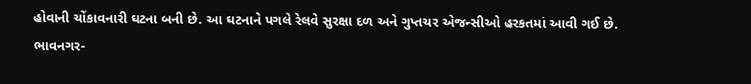હોવાની ચોંકાવનારી ઘટના બની છે. આ ઘટનાને પગલે રેલવે સુરક્ષા દળ અને ગુપ્તચર એજન્સીઓ હરકતમાં આવી ગઈ છે.
ભાવનગર-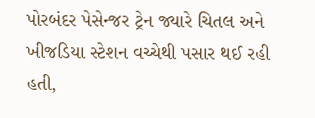પોરબંદર પેસેન્જર ટ્રેન જ્યારે ચિતલ અને ખીજડિયા સ્ટેશન વચ્ચેથી પસાર થઈ રહી હતી,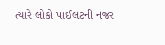ત્યારે લોકો પાઈલટની નજર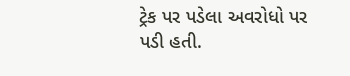ટ્રેક પર પડેલા અવરોધો પર પડી હતી.